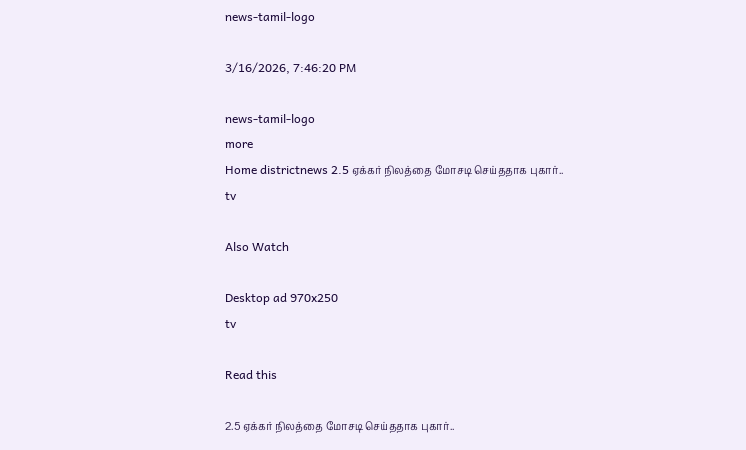news-tamil-logo

3/16/2026, 7:46:20 PM

news-tamil-logo
more
Home districtnews 2.5 ஏக்கர் நிலத்தை மோசடி செய்ததாக புகார்..
tv

Also Watch

Desktop ad 970x250
tv

Read this

2.5 ஏக்கர் நிலத்தை மோசடி செய்ததாக புகார்..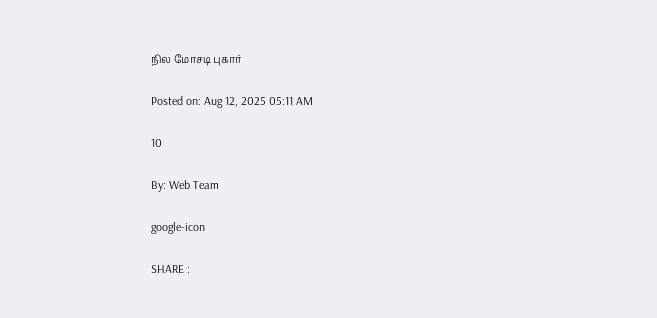நில மோசடி புகார்

Posted on: Aug 12, 2025 05:11 AM

10

By: Web Team

google-icon

SHARE :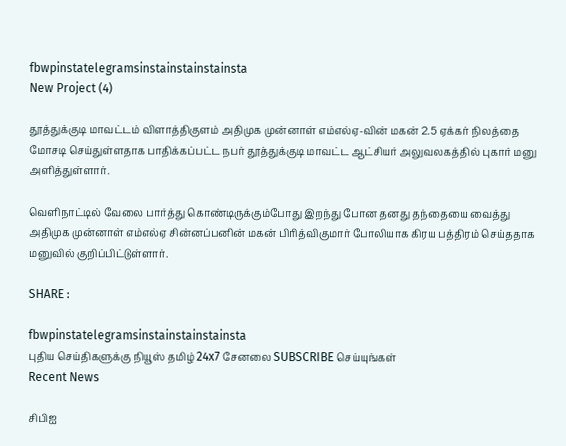fbwpinstatelegramsinstainstainstainsta
New Project (4)

தூத்துக்குடி மாவட்டம் விளாத்திகுளம் அதிமுக முன்னாள் எம்எல்ஏ-வின் மகன் 2.5 ஏக்கர் நிலத்தை மோசடி செய்துள்ளதாக பாதிக்கப்பட்ட நபர் தூத்துக்குடி மாவட்ட ஆட்சியர் அலுவலகத்தில் புகார் மனு அளித்துள்ளார்.

வெளிநாட்டில் வேலை பார்த்து கொண்டிருக்கும்போது இறந்து போன தனது தந்தையை வைத்து அதிமுக முன்னாள் எம்எல்ஏ சின்னப்பனின் மகன் பிரித்விகுமார் போலியாக கிரய பத்திரம் செய்ததாக மனுவில் குறிப்பிட்டுள்ளார்.

SHARE :

fbwpinstatelegramsinstainstainstainsta
புதிய செய்திகளுக்கு நியூஸ் தமிழ் 24x7 சேனலை SUBSCRIBE செய்யுங்கள்
Recent News

சிபிஐ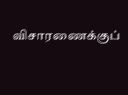விசாரணைக்குப்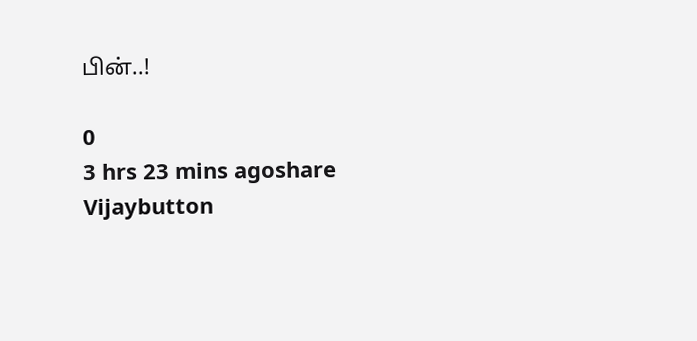பின்..!

0
3 hrs 23 mins agoshare
Vijaybutton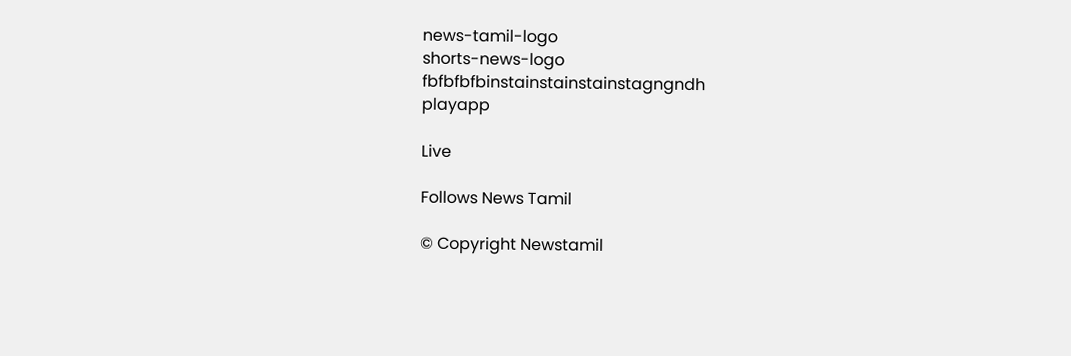news-tamil-logo
shorts-news-logo
fbfbfbfbinstainstainstainstagngndh
playapp

Live

Follows News Tamil

© Copyright Newstamil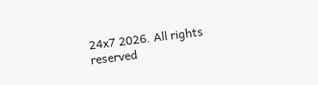24x7 2026. All rights reserved